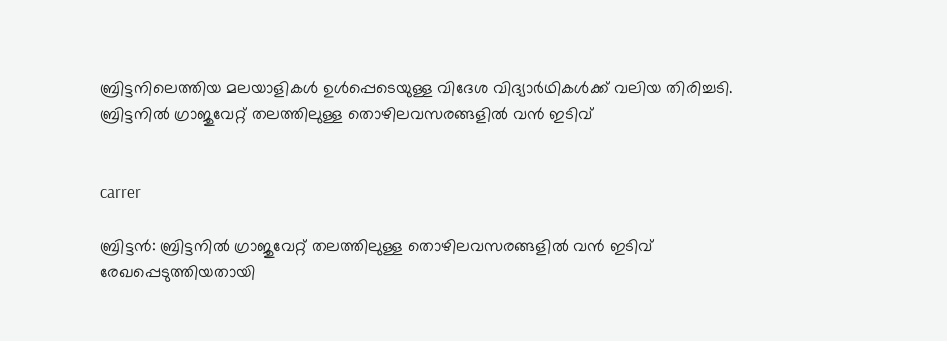ബ്രിട്ടനിലെത്തിയ മലയാളികള്‍ ഉള്‍പ്പെടെയുള്ള വിദേശ വിദ്യാര്‍ഥികള്‍ക്ക് വലിയ തിരിച്ചടി. ബ്രിട്ടനില്‍ ഗ്രാജുവേറ്റ് തലത്തിലുള്ള തൊഴിലവസരങ്ങളില്‍ വന്‍ ഇടിവ്


carrer

ബ്രിട്ടന്‍: ബ്രിട്ടനില്‍ ഗ്രാജുവേറ്റ് തലത്തിലുള്ള തൊഴിലവസരങ്ങളില്‍ വന്‍ ഇടിവ് രേഖപ്പെടുത്തിയതായി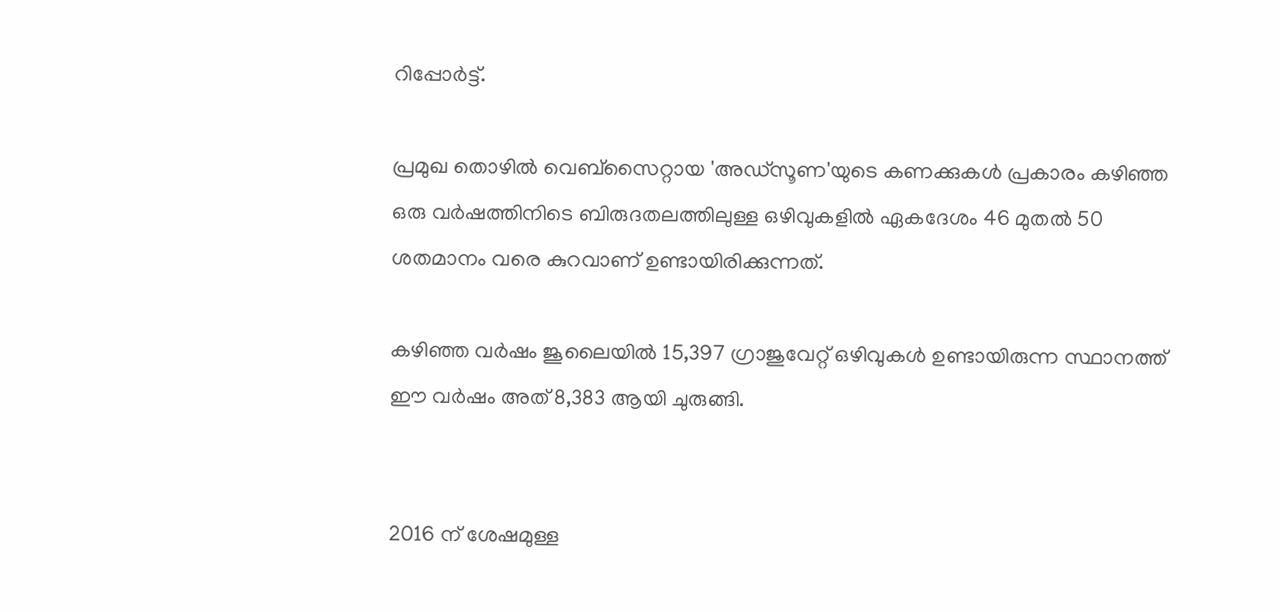റിപ്പോര്‍ട്ട്.

പ്രമുഖ തൊഴില്‍ വെബ്‌സൈറ്റായ 'അഡ്‌സൂണ'യുടെ കണക്കുകള്‍ പ്രകാരം കഴിഞ്ഞ ഒരു വര്‍ഷത്തിനിടെ ബിരുദതലത്തിലുള്ള ഒഴിവുകളില്‍ ഏകദേശം 46 മുതല്‍ 50 ശതമാനം വരെ കുറവാണ് ഉണ്ടായിരിക്കുന്നത്.

കഴിഞ്ഞ വര്‍ഷം ജൂലൈയില്‍ 15,397 ഗ്രാജുവേറ്റ് ഒഴിവുകള്‍ ഉണ്ടായിരുന്ന സ്ഥാനത്ത് ഈ വര്‍ഷം അത് 8,383 ആയി ചുരുങ്ങി.


2016 ന് ശേഷമുള്ള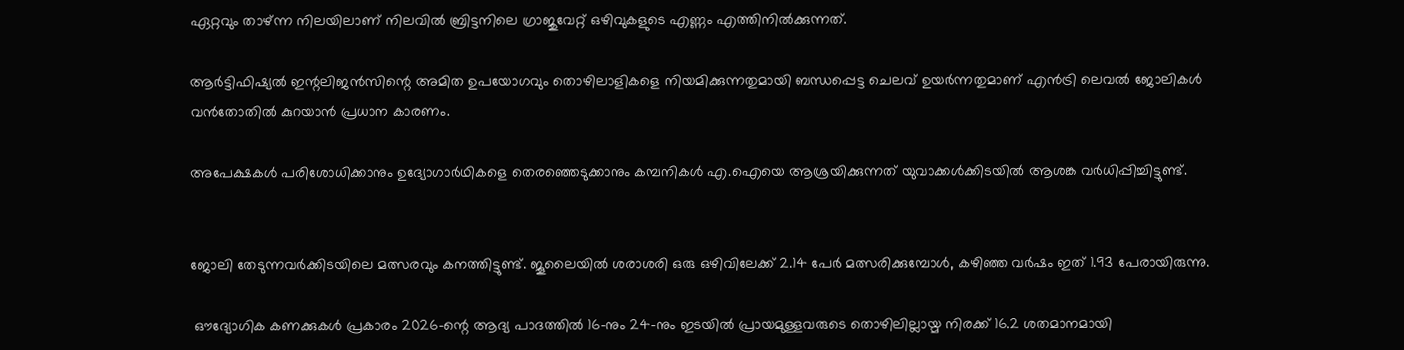ഏറ്റവും താഴ്ന്ന നിലയിലാണ് നിലവില്‍ ബ്രിട്ടനിലെ ഗ്രാജുവേറ്റ് ഒഴിവുകളുടെ എണ്ണം എത്തിനില്‍ക്കുന്നത്.

ആര്‍ട്ടിഫിഷ്യല്‍ ഇന്റലിജന്‍സിന്റെ അമിത ഉപയോഗവും തൊഴിലാളികളെ നിയമിക്കുന്നതുമായി ബന്ധപ്പെട്ട ചെലവ് ഉയര്‍ന്നതുമാണ് എന്‍ട്രി ലെവല്‍ ജോലികള്‍ വന്‍തോതില്‍ കുറയാന്‍ പ്രധാന കാരണം.

അപേക്ഷകള്‍ പരിശോധിക്കാനും ഉദ്യോഗാര്‍ഥികളെ തെരഞ്ഞെടുക്കാനും കമ്പനികള്‍ എ.ഐയെ ആശ്രയിക്കുന്നത് യുവാക്കള്‍ക്കിടയില്‍ ആശങ്ക വര്‍ധിപ്പിച്ചിട്ടുണ്ട്.


ജോലി തേടുന്നവര്‍ക്കിടയിലെ മത്സരവും കനത്തിട്ടുണ്ട്. ജൂലൈയില്‍ ശരാശരി ഒരു ഒഴിവിലേക്ക് 2.14 പേര്‍ മത്സരിക്കുമ്പോള്‍, കഴിഞ്ഞ വര്‍ഷം ഇത് 1.93 പേരായിരുന്നു.

 ഔദ്യോഗിക കണക്കുകള്‍ പ്രകാരം 2026-ന്റെ ആദ്യ പാദത്തില്‍ 16-നും 24-നും ഇടയില്‍ പ്രായമുള്ളവരുടെ തൊഴിലില്ലായ്മ നിരക്ക് 16.2 ശതമാനമായി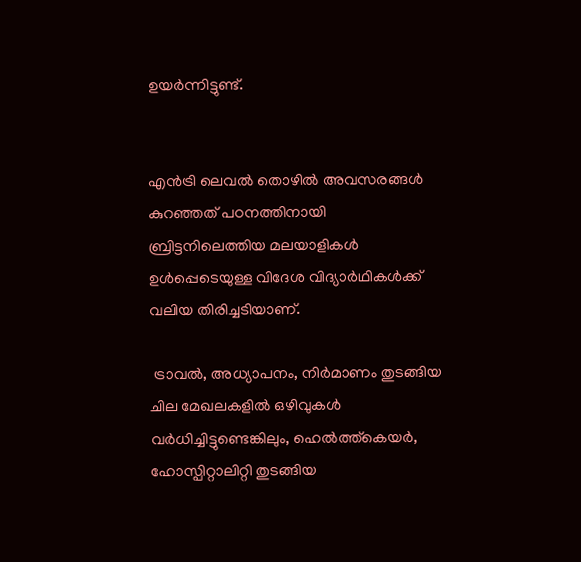ഉയര്‍ന്നിട്ടുണ്ട്.


എന്‍ട്രി ലെവല്‍ തൊഴില്‍ അവസരങ്ങള്‍ കുറഞ്ഞത് പഠനത്തിനായി ബ്രിട്ടനിലെത്തിയ മലയാളികള്‍ ഉള്‍പ്പെടെയുള്ള വിദേശ വിദ്യാര്‍ഥികള്‍ക്ക് വലിയ തിരിച്ചടിയാണ്.

 ട്രാവല്‍, അധ്യാപനം, നിര്‍മാണം തുടങ്ങിയ ചില മേഖലകളില്‍ ഒഴിവുകള്‍ വര്‍ധിച്ചിട്ടുണ്ടെങ്കിലും, ഹെല്‍ത്ത്കെയര്‍, ഹോസ്പിറ്റാലിറ്റി തുടങ്ങിയ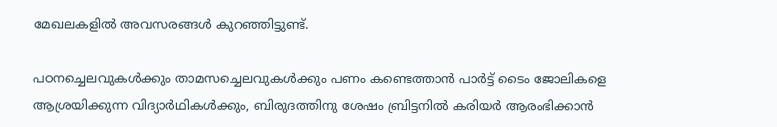മേഖലകളില്‍ അവസരങ്ങള്‍ കുറഞ്ഞിട്ടുണ്ട്.

പഠനച്ചെലവുകള്‍ക്കും താമസച്ചെലവുകള്‍ക്കും പണം കണ്ടെത്താന്‍ പാര്‍ട്ട് ടൈം ജോലികളെ ആശ്രയിക്കുന്ന വിദ്യാര്‍ഥികള്‍ക്കും, ബിരുദത്തിനു ശേഷം ബ്രിട്ടനില്‍ കരിയര്‍ ആരംഭിക്കാന്‍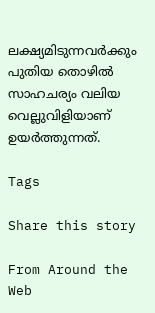ലക്ഷ്യമിടുന്നവര്‍ക്കും പുതിയ തൊഴില്‍ സാഹചര്യം വലിയ വെല്ലുവിളിയാണ് ഉയര്‍ത്തുന്നത്.

Tags

Share this story

From Around the Web